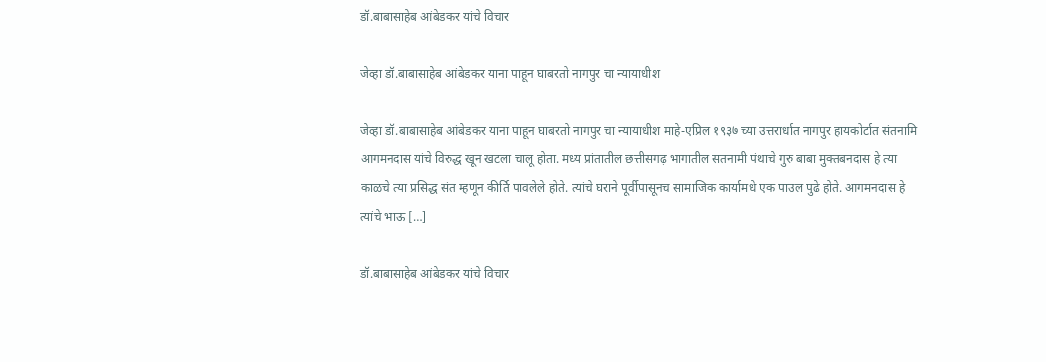डॉ.बाबासाहेब आंबेडकर यांचे विचार

जेव्हा डॉ.बाबासाहेब आंबेडकर याना पाहून घाबरतो नागपुर चा न्यायाधीश

जेव्हा डॉ.बाबासाहेब आंबेडकर याना पाहून घाबरतो नागपुर चा न्यायाधीश माहे-एप्रिल १९३७ च्या उत्तरार्धात नागपुर हायकोर्टात संतनामि आगमनदास यांचे विरुद्ध खून खटला चालू होता. मध्य प्रांतातील छत्तीसगढ़ भागातील सतनामी पंथाचे गुरु बाबा मुक्तबनदास हे त्या काळचे त्या प्रसिद्ध संत म्हणून कीर्ति पावलेले होते. त्यांचे घराने पूर्वीपासूनच सामाजिक कार्यामधे एक पाउल पुढे होते. आगमनदास हे त्यांचे भाऊ […]

डॉ.बाबासाहेब आंबेडकर यांचे विचार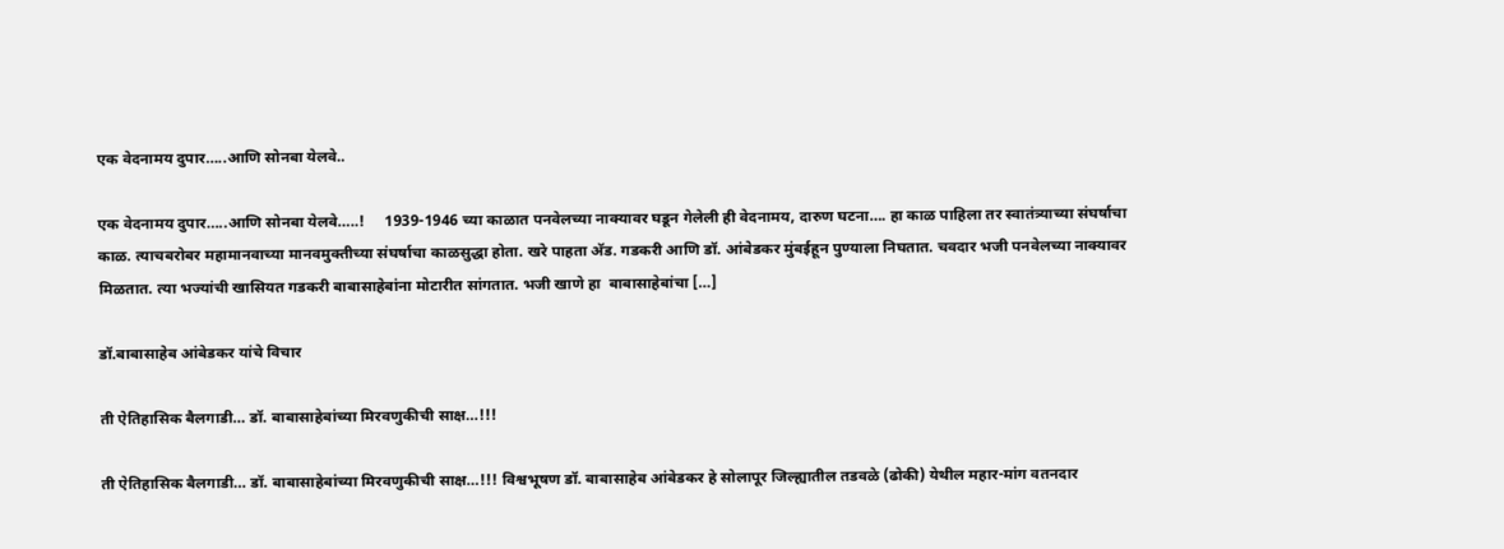एक वेदनामय दुपार…..आणि सोनबा येलवे..

एक वेदनामय दुपार…..आणि सोनबा येलवे…..!     1939-1946 च्या काळात पनवेलच्या नाक्यावर घडून गेलेली ही वेदनामय, दारुण घटना…. हा काळ पाहिला तर स्वातंत्र्याच्या संघर्षाचा काळ. त्याचबरोबर महामानवाच्या मानवमुक्तीच्या संघर्षाचा काळसुद्धा होता. खरे पाहता अ‍ॅड. गडकरी आणि डॉ. आंबेडकर मुंबईहून पुण्याला निघतात. चवदार भजी पनवेलच्या नाक्यावर मिळतात. त्या भज्यांची खासियत गडकरी बाबासाहेबांना मोटारीत सांगतात. भजी खाणे हा  बाबासाहेबांचा […]

डॉ.बाबासाहेब आंबेडकर यांचे विचार

ती ऐतिहासिक बैलगाडी… डॉ. बाबासाहेबांच्या मिरवणुकीची साक्ष…!!!

ती ऐतिहासिक बैलगाडी… डॉ. बाबासाहेबांच्या मिरवणुकीची साक्ष…!!! विश्वभूषण डॉ. बाबासाहेब आंबेडकर हे सोलापूर जिल्ह्यातील तडवळे (ढोकी) येथील महार-मांग वतनदार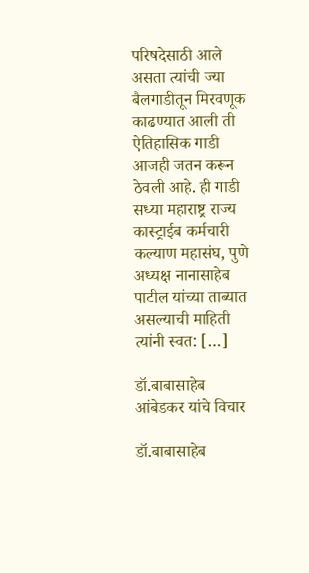परिषदेसाठी आले असता त्यांची ज्या बैलगाडीतून मिरवणूक काढण्यात आली ती ऐतिहासिक गाडी आजही जतन करून ठेवली आहे. ही गाडी सध्या महाराष्ट्र राज्य कास्ट्राईब कर्मचारी कल्याण महासंघ, पुणे अध्यक्ष नानासाहेब पाटील यांच्या ताब्यात असल्याची माहिती त्यांनी स्वत: […]

डॉ.बाबासाहेब आंबेडकर यांचे विचार

डॉ.बाबासाहेब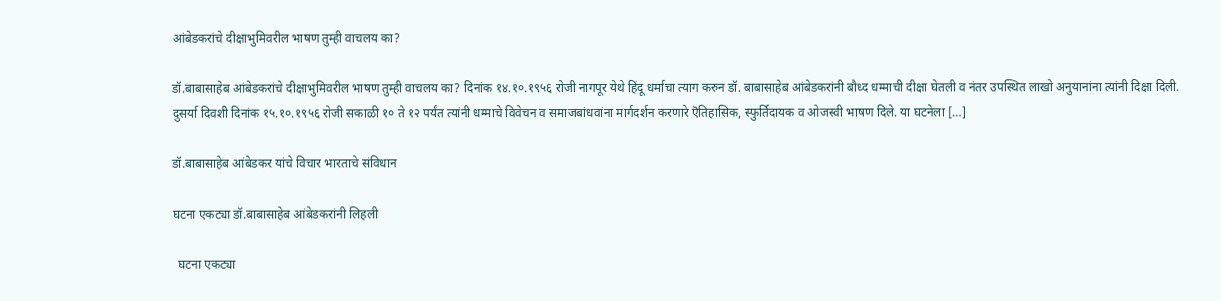आंबेडकरांचे दीक्षाभुमिवरील भाषण तुम्ही वाचलय का?

डॉ.बाबासाहेब आंबेडकरांचे दीक्षाभुमिवरील भाषण तुम्ही वाचलय का? दिनांक १४.१०.१९५६ रोजी नागपूर येथे हिंदू धर्माचा त्याग करुन डॉ. बाबासाहेब आंबेडकरांनी बौध्द धम्माची दीक्षा घेतली व नंतर उपस्थित लाखो अनुयानांना त्यांनी दिक्षा दिली. दुसर्या दिवशी दिनांक १५.१०.१९५६ रोजी सकाळी १० ते १२ पर्यंत त्यांनी धम्माचे विवेचन व समाजबांधवांना मार्गदर्शन करणारे ऎतिहासिक, स्फुर्तिदायक व ओजस्वी भाषण दिले. या घटनेला […]

डॉ.बाबासाहेब आंबेडकर यांचे विचार भारताचे संविधान

घटना एकट्या डॉ.बाबासाहेब आंबेडकरांनी लिहली

  घटना एकट्या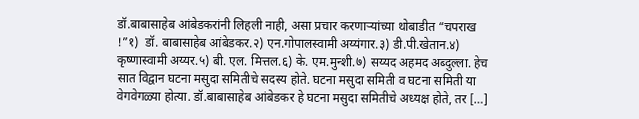डॉ.बाबासाहेब आंबेडकरांनी लिहली नाही, असा प्रचार करणाऱ्यांच्या थोबाडीत “चपराख !”१)  डॉ. बाबासाहेब आंबेडकर.२) एन.गोपालस्वामी अय्यंगार.३) डी.पी.खेतान.४) कृष्णास्वामी अय्यर.५) बी. एल. मित्तल.६) के. एम.मुन्शी.७) सय्यद अहमद अब्दुल्ला. हेच सात विद्वान घटना मसुदा समितीचे सदस्य होते. घटना मसुदा समिती व घटना समिती या वेगवेगळ्या होत्या. डॉ.बाबासाहेब आंबेडकर हे घटना मसुदा समितीचे अध्यक्ष होते, तर […]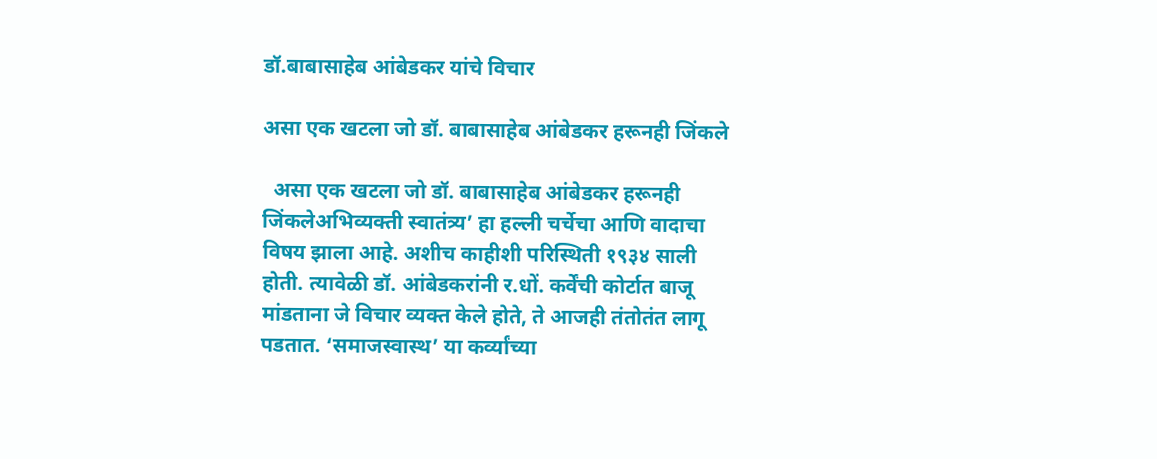डॉ.बाबासाहेब आंबेडकर यांचे विचार

असा एक खटला जो डॉ. बाबासाहेब आंबेडकर हरूनही जिंकले

  असा एक खटला जो डॉ. बाबासाहेब आंबेडकर हरूनही जिंकलेअभिव्यक्ती स्वातंत्र्य’ हा हल्ली चर्चेचा आणि वादाचा विषय झाला आहे. अशीच काहीशी परिस्थिती १९३४ साली होती. त्यावेळी डॉ. आंबेडकरांनी र.धों. कर्वेंची कोर्टात बाजू मांडताना जे विचार व्यक्त केले होते, ते आजही तंतोतंत लागू पडतात. ‘समाजस्वास्थ’ या कर्व्यांच्या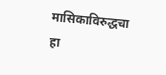मासिकाविरुद्धचा हा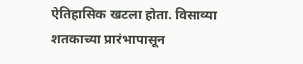ऐतिहासिक खटला होता. विसाव्या शतकाच्या प्रारंभापासून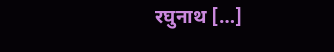रघुनाथ […]